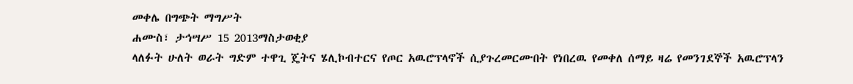መቀሌ በግጭት ማግሥት
ሐሙስ፣ ታኅሣሥ 15 2013ማስታወቂያ
ላለፉት ሁለት ወራት ግድም ተዋጊ ጄትና ሄሊኮብተርና የጦር አዉሮፕላኖች ሲያጉረመርሙበት የነበረዉ የመቀለ ሰማይ ዛሬ የመንገደኞች አዉሮፕላን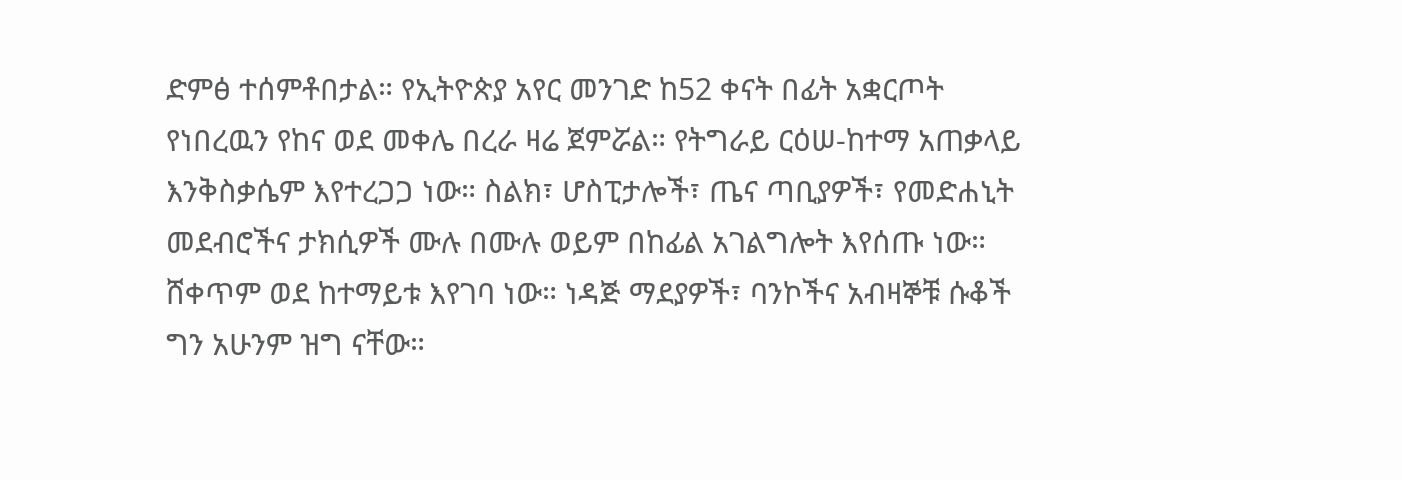ድምፅ ተሰምቶበታል። የኢትዮጵያ አየር መንገድ ከ52 ቀናት በፊት አቋርጦት የነበረዉን የከና ወደ መቀሌ በረራ ዛሬ ጀምሯል። የትግራይ ርዕሠ-ከተማ አጠቃላይ እንቅስቃሴም እየተረጋጋ ነው። ስልክ፣ ሆስፒታሎች፣ ጤና ጣቢያዎች፣ የመድሐኒት መደብሮችና ታክሲዎች ሙሉ በሙሉ ወይም በከፊል አገልግሎት እየሰጡ ነው። ሸቀጥም ወደ ከተማይቱ እየገባ ነው። ነዳጅ ማደያዎች፣ ባንኮችና አብዛኞቹ ሱቆች ግን አሁንም ዝግ ናቸው።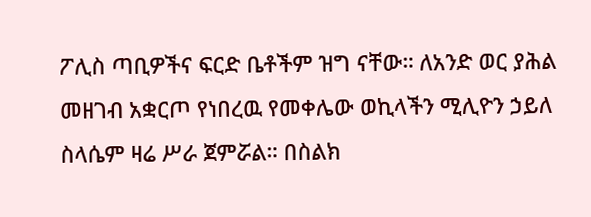ፖሊስ ጣቢዎችና ፍርድ ቤቶችም ዝግ ናቸው። ለአንድ ወር ያሕል መዘገብ አቋርጦ የነበረዉ የመቀሌው ወኪላችን ሚሊዮን ኃይለ ስላሴም ዛሬ ሥራ ጀምሯል። በስልክ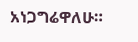አነጋግሬዋለሁ።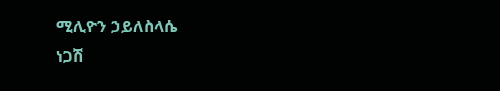ሚሊዮን ኃይለስላሴ
ነጋሽ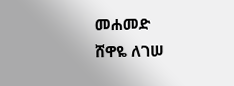መሐመድ
ሸዋዬ ለገሠ